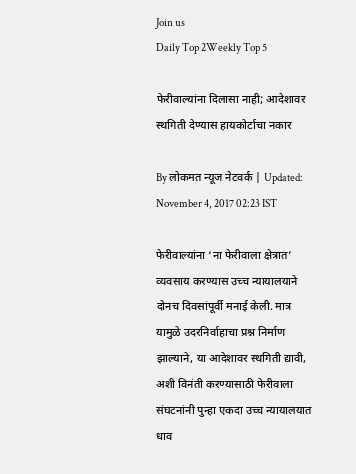Join us
Daily Top 2Weekly Top 5

फेरीवाल्यांना दिलासा नाही; आदेशावर स्थगिती देण्यास हायकोर्टाचा नकार

By लोकमत न्यूज नेटवर्क | Updated: November 4, 2017 02:23 IST

फेरीवाल्यांना ‘ना फेरीवाला क्षेत्रात’ व्यवसाय करण्यास उच्च न्यायालयाने दोनच दिवसांपूर्वी मनाई केली. मात्र यामुळे उदरनिर्वाहाचा प्रश्न निर्माण झाल्याने, या आदेशावर स्थगिती द्यावी, अशी विनंती करण्यासाठी फेरीवाला संघटनांनी पुन्हा एकदा उच्च न्यायालयात धाव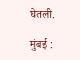घेतली.

मुंबई :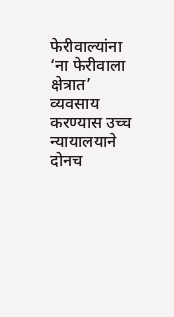फेरीवाल्यांना ‘ना फेरीवाला क्षेत्रात’ व्यवसाय करण्यास उच्च न्यायालयाने दोनच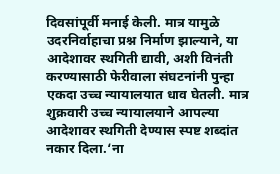दिवसांपूर्वी मनाई केली. मात्र यामुळे उदरनिर्वाहाचा प्रश्न निर्माण झाल्याने, या आदेशावर स्थगिती द्यावी, अशी विनंती करण्यासाठी फेरीवाला संघटनांनी पुन्हा एकदा उच्च न्यायालयात धाव घेतली. मात्र शुक्रवारी उच्च न्यायालयाने आपल्या आदेशावर स्थगिती देण्यास स्पष्ट शब्दांत नकार दिला.‘ना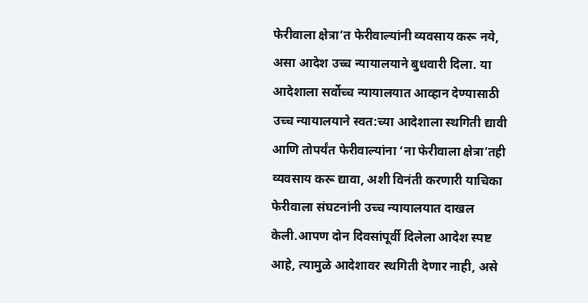फेरीवाला क्षेत्रा’त फेरीवाल्यांनी व्यवसाय करू नये, असा आदेश उच्च न्यायालयाने बुधवारी दिला. या आदेशाला सर्वोच्च न्यायालयात आव्हान देण्यासाठी उच्च न्यायालयाने स्वत:च्या आदेशाला स्थगिती द्यावी आणि तोपर्यंत फेरीवाल्यांना ‘ना फेरीवाला क्षेत्रा’तही व्यवसाय करू द्यावा, अशी विनंती करणारी याचिका फेरीवाला संघटनांनी उच्च न्यायालयात दाखल केली.आपण दोन दिवसांपूर्वी दिलेला आदेश स्पष्ट आहे, त्यामुळे आदेशावर स्थगिती देणार नाही, असे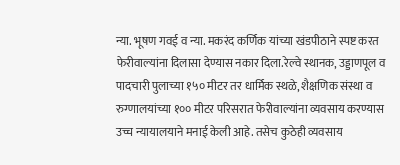न्या. भूषण गवई व न्या. मकरंद कर्णिक यांच्या खंडपीठाने स्पष्ट करत फेरीवाल्यांना दिलासा देण्यास नकार दिला.रेल्वे स्थानक, उड्डाणपूल व पादचारी पुलाच्या १५० मीटर तर धार्मिक स्थळे, शैक्षणिक संस्था व रुग्णालयांच्या १०० मीटर परिसरात फेरीवाल्यांना व्यवसाय करण्यास उच्च न्यायालयाने मनाई केली आहे. तसेच कुठेही व्यवसाय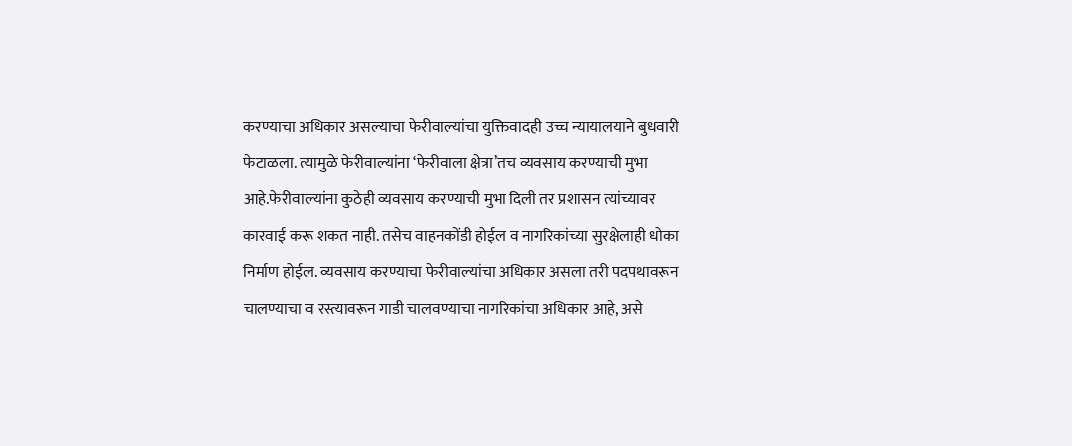करण्याचा अधिकार असल्याचा फेरीवाल्यांचा युक्तिवादही उच्च न्यायालयाने बुधवारी फेटाळला. त्यामुळे फेरीवाल्यांना ‘फेरीवाला क्षेत्रा’तच व्यवसाय करण्याची मुभा आहे.फेरीवाल्यांना कुठेही व्यवसाय करण्याची मुभा दिली तर प्रशासन त्यांच्यावर कारवाई करू शकत नाही. तसेच वाहनकोंडी होईल व नागरिकांच्या सुरक्षेलाही धोका निर्माण होईल. व्यवसाय करण्याचा फेरीवाल्यांचा अधिकार असला तरी पदपथावरून चालण्याचा व रस्त्यावरून गाडी चालवण्याचा नागरिकांचा अधिकार आहे, असे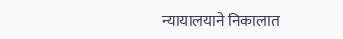न्यायालयाने निकालात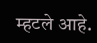म्हटले आहे.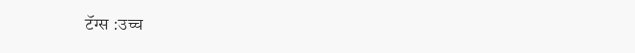टॅग्स :उच्च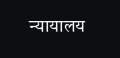न्यायालय